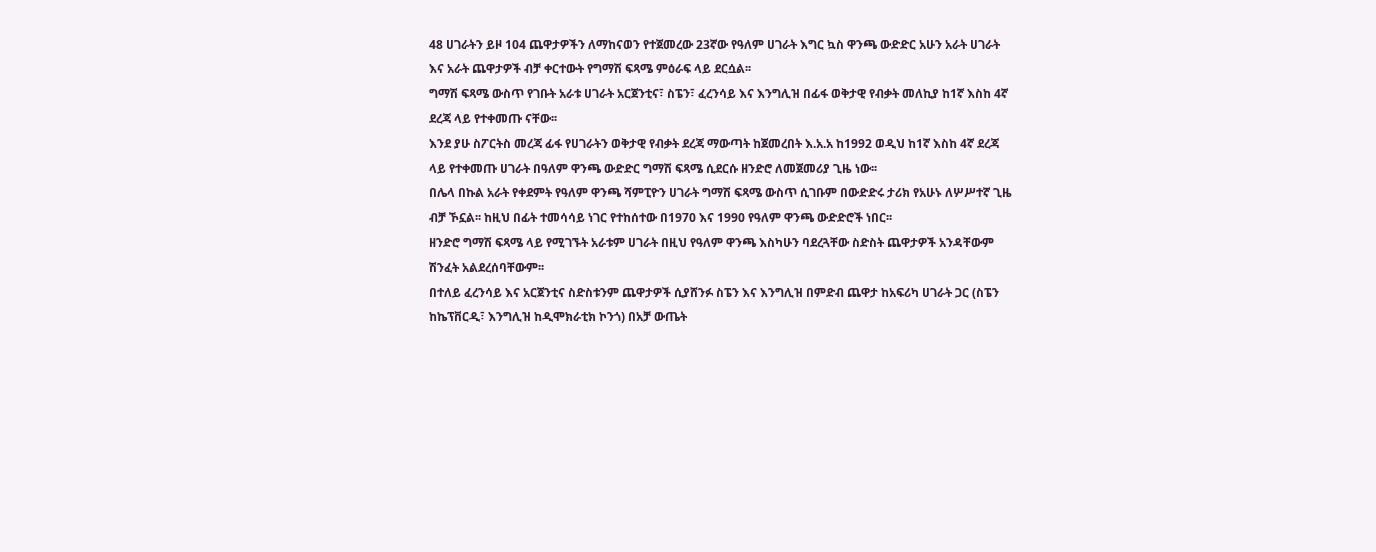48 ሀገራትን ይዞ 104 ጨዋታዎችን ለማከናወን የተጀመረው 23ኛው የዓለም ሀገራት እግር ኳስ ዋንጫ ውድድር አሁን አራት ሀገራት እና አራት ጨዋታዎች ብቻ ቀርተውት የግማሽ ፍጻሜ ምዕራፍ ላይ ደርሷል፡፡
ግማሽ ፍጻሜ ውስጥ የገቡት አራቱ ሀገራት አርጀንቲና፣ ስፔን፣ ፈረንሳይ እና እንግሊዝ በፊፋ ወቅታዊ የብቃት መለኪያ ከ1ኛ እስከ 4ኛ ደረጃ ላይ የተቀመጡ ናቸው፡፡
እንደ ያሁ ስፖርትስ መረጃ ፊፋ የሀገራትን ወቅታዊ የብቃት ደረጃ ማውጣት ከጀመረበት እ.አ.አ ከ1992 ወዲህ ከ1ኛ እስከ 4ኛ ደረጃ ላይ የተቀመጡ ሀገራት በዓለም ዋንጫ ውድድር ግማሽ ፍጻሜ ሲደርሱ ዘንድሮ ለመጀመሪያ ጊዜ ነው፡፡
በሌላ በኩል አራት የቀደምት የዓለም ዋንጫ ሻምፒዮን ሀገራት ግማሽ ፍጻሜ ውስጥ ሲገቡም በውድድሩ ታሪክ የአሁኑ ለሦሥተኛ ጊዜ ብቻ ኾኗል፡፡ ከዚህ በፊት ተመሳሳይ ነገር የተከሰተው በ1970 እና 1990 የዓለም ዋንጫ ውድድሮች ነበር፡፡
ዘንድሮ ግማሽ ፍጻሜ ላይ የሚገኙት አራቱም ሀገራት በዚህ የዓለም ዋንጫ እስካሁን ባደረጓቸው ስድስት ጨዋታዎች አንዳቸውም ሽንፈት አልደረሰባቸውም፡፡
በተለይ ፈረንሳይ እና አርጀንቲና ስድስቱንም ጨዋታዎች ሲያሸንፉ ስፔን እና እንግሊዝ በምድብ ጨዋታ ከአፍሪካ ሀገራት ጋር (ስፔን ከኬፕቨርዲ፣ እንግሊዝ ከዲሞክራቲክ ኮንጎ) በአቻ ውጤት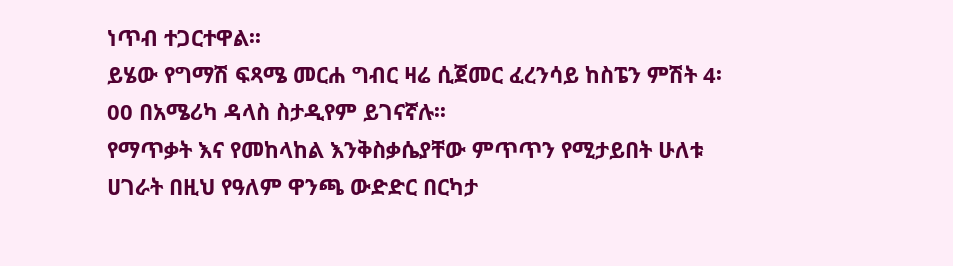ነጥብ ተጋርተዋል፡፡
ይሄው የግማሽ ፍጻሜ መርሐ ግብር ዛሬ ሲጀመር ፈረንሳይ ከስፔን ምሽት 4፡00 በአሜሪካ ዳላስ ስታዲየም ይገናኛሉ፡፡
የማጥቃት እና የመከላከል እንቅስቃሴያቸው ምጥጥን የሚታይበት ሁለቱ ሀገራት በዚህ የዓለም ዋንጫ ውድድር በርካታ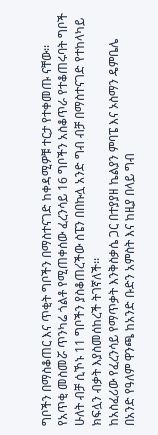ግቦችን በማስቆጠር እና ጥቂት ግቦችን በማስተናገድ ከቀዳሚዎቹ ተርታ የተቀመጡ ናቸው፡፡
የአጥቂ መስመሯ ጥንካሬ ጎልቶ የሚጠቀሰው ፈረንሳይ 16 ግቦችን አስቆጥራ የተቆጠሩባት ግቦች ሁለት ብቻ ሲኾኑ 11 ግቦችን ያስቆጠረችው ስፔን በበኩሏ አንድ ግብ ብቻ በማስተናገድ የተከላካይ ክፍሏን ብቃት እያስመሰከረች ትገኛለች፡፡
ከአስፈሪው የፈረንሳይ የማጥቃት እንቅስቃሴ ጋር በተያያዘ ኬልያን ምባፔ እና ኦስማን ዴምቤሌ በአንድ የዓለም ዋንጫ ከአንድ ቡድን አምስት እና ከዚያ በላይ ግብ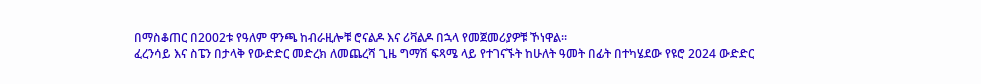በማስቆጠር በ2002ቱ የዓለም ዋንጫ ከብራዚሎቹ ሮናልዶ እና ሪቫልዶ በኋላ የመጀመሪያዎቹ ኾነዋል፡፡
ፈረንሳይ እና ስፔን በታላቅ የውድድር መድረክ ለመጨረሻ ጊዜ ግማሽ ፍጻሜ ላይ የተገናኙት ከሁለት ዓመት በፊት በተካሄደው የዩሮ 2024 ውድድር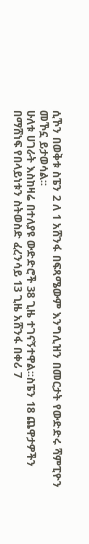ሲኾን በወቅቱ ስፔን 2 ለ 1 አሸንፋ በፍጻሜውም እንግሊዝን በመርታት የውድድሩ ሻምፒዮን መኾኗ ይታወሳል፡፡
ሁለቱ ሀገራት እስከዛሬ በተለያዩ ውድድሮች 38 ጊዜ ተገናኝተዋል፡፡ስፔን 18 ጨዋታዎችን በማሸነፍ የበላይነቱን ስትወስድ ፈረንሳይ 13 ጊዜ አሸንፋ በቀሪ 7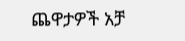ጨዋታዎች አቻ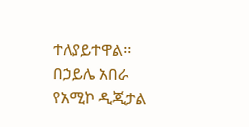ተለያይተዋል፡፡
በኃይሌ አበራ
የአሚኮ ዲጂታል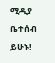ሚዲያ ቤተሰብ ይሁኑ!